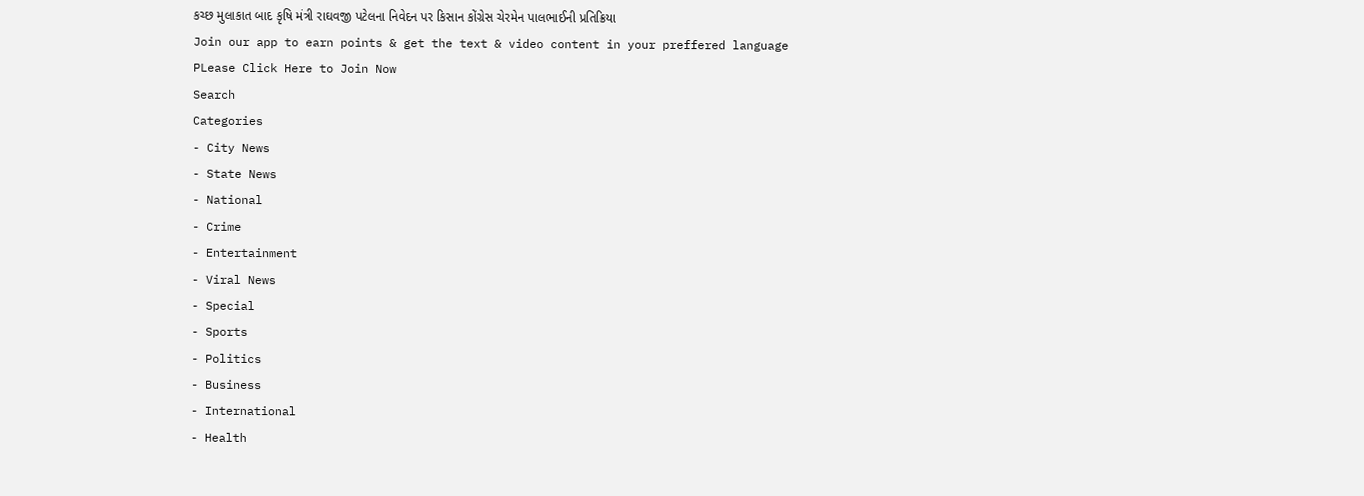કચ્છ મુલાકાત બાદ કૃષિ મંત્રી રાઘવજી પટેલના નિવેદન પર કિસાન કોંગ્રેસ ચેરમેન પાલભાઈની પ્રતિક્રિયા
Join our app to earn points & get the text & video content in your preffered language
PLease Click Here to Join Now
Search
Categories
- City News
- State News
- National
- Crime
- Entertainment
- Viral News
- Special
- Sports
- Politics
- Business
- International
- Health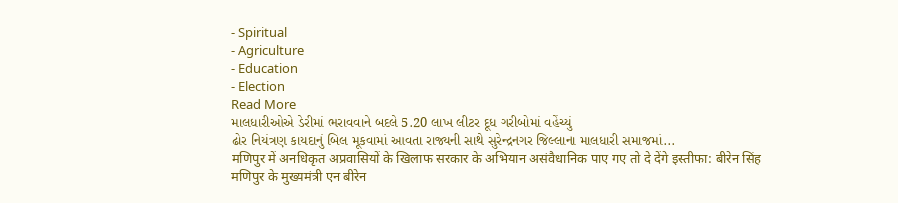- Spiritual
- Agriculture
- Education
- Election
Read More
માલધારીઓએ ડેરીમાં ભરાવવાને બદલે 5.20 લાખ લીટર દૂધ ગરીબોમાં વહેંચ્યું
ઢોર નિયંત્રણ કાયદાનું બિલ મૂકવામાં આવતા રાજ્યની સાથે સુરેન્દ્રનગર જિલ્લાના માલધારી સમાજમાં...
मणिपुर में अनधिकृत अप्रवासियों के खिलाफ सरकार के अभियान असंवैधानिक पाए गए तो दे देंगे इस्तीफा: बीरेन सिंह
मणिपुर के मुख्यमंत्री एन बीरेन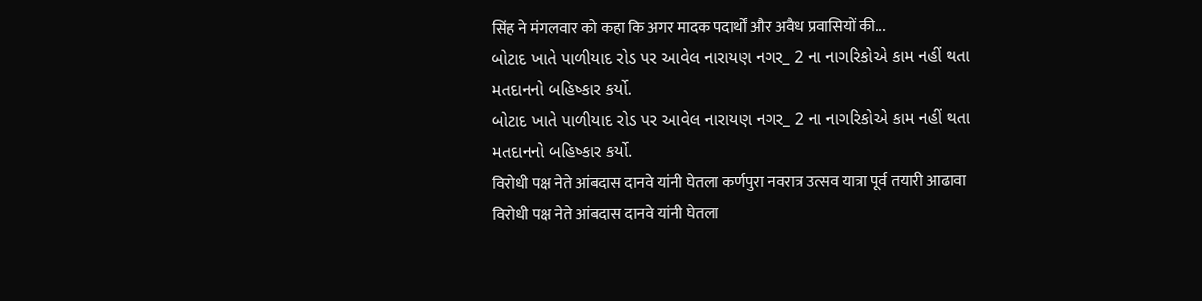सिंह ने मंगलवार को कहा कि अगर मादक पदार्थों और अवैध प्रवासियों की...
બોટાદ ખાતે પાળીયાદ રોડ પર આવેલ નારાયણ નગર_ 2 ના નાગરિકોએ કામ નહીં થતા મતદાનનો બહિષ્કાર કર્યો.
બોટાદ ખાતે પાળીયાદ રોડ પર આવેલ નારાયણ નગર_ 2 ના નાગરિકોએ કામ નહીં થતા મતદાનનો બહિષ્કાર કર્યો.
विरोधी पक्ष नेते आंबदास दानवे यांनी घेतला कर्णपुरा नवरात्र उत्सव यात्रा पूर्व तयारी आढावा
विरोधी पक्ष नेते आंबदास दानवे यांनी घेतला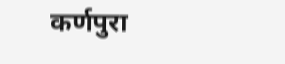कर्णपुरा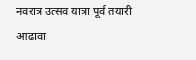नवरात्र उत्सव यात्रा पूर्व तयारी आढावा